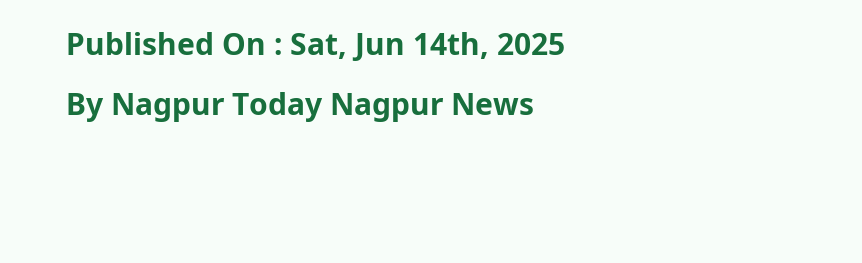Published On : Sat, Jun 14th, 2025
By Nagpur Today Nagpur News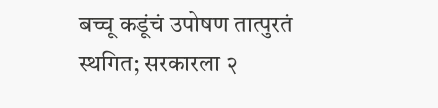बच्चू कडूंचं उपोषण तात्पुरतं स्थगित; सरकारला २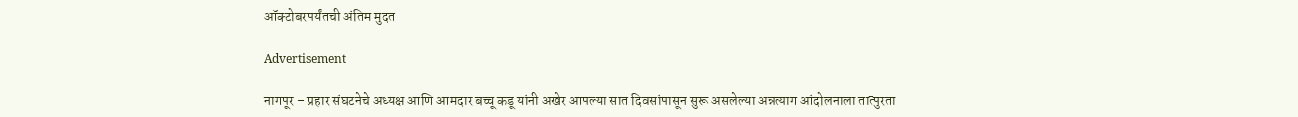ऑक्टोबरपर्यंतची अंतिम मुदत

Advertisement

नागपूर – प्रहार संघटनेचे अध्यक्ष आणि आमदार बच्चू कडू यांनी अखेर आपल्या सात दिवसांपासून सुरू असलेल्या अन्नत्याग आंदोलनाला तात्पुरता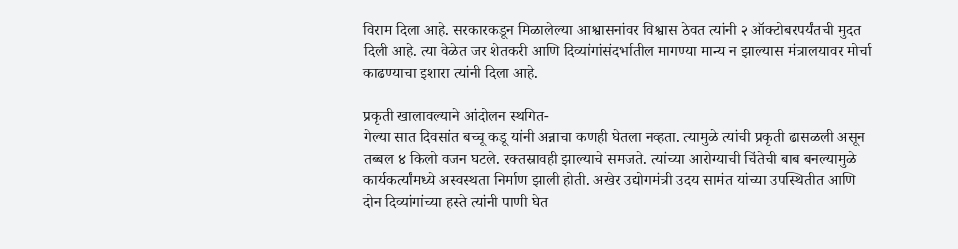विराम दिला आहे. सरकारकडून मिळालेल्या आश्वासनांवर विश्वास ठेवत त्यांनी २ ऑक्टोबरपर्यंतची मुदत दिली आहे. त्या वेळेत जर शेतकरी आणि दिव्यांगांसंदर्भातील मागण्या मान्य न झाल्यास मंत्रालयावर मोर्चा काढण्याचा इशारा त्यांनी दिला आहे.

प्रकृती खालावल्याने आंदोलन स्थगित-
गेल्या सात दिवसांत बच्चू कडू यांनी अन्नाचा कणही घेतला नव्हता. त्यामुळे त्यांची प्रकृती ढासळली असून तब्बल ४ किलो वजन घटले. रक्तस्रावही झाल्याचे समजते. त्यांच्या आरोग्याची चिंतेची बाब बनल्यामुळे कार्यकर्त्यांमध्ये अस्वस्थता निर्माण झाली होती. अखेर उद्योगमंत्री उदय सामंत यांच्या उपस्थितीत आणि दोन दिव्यांगांच्या हस्ते त्यांनी पाणी घेत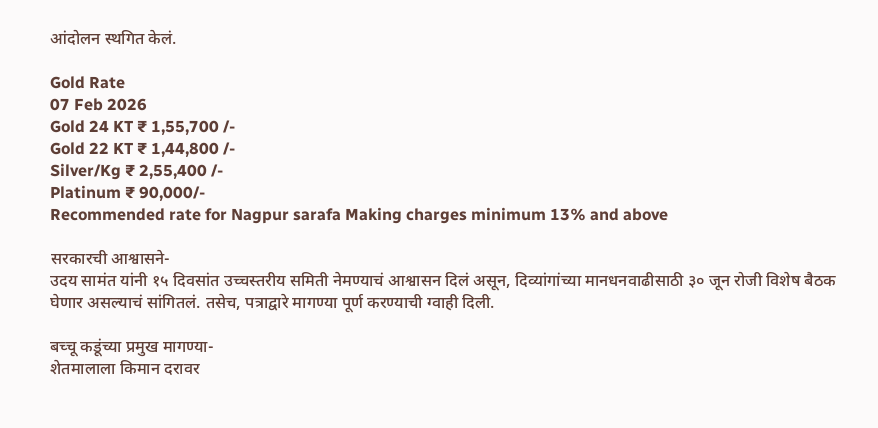आंदोलन स्थगित केलं.

Gold Rate
07 Feb 2026
Gold 24 KT ₹ 1,55,700 /-
Gold 22 KT ₹ 1,44,800 /-
Silver/Kg ₹ 2,55,400 /-
Platinum ₹ 90,000/-
Recommended rate for Nagpur sarafa Making charges minimum 13% and above

सरकारची आश्वासने-
उदय सामंत यांनी १५ दिवसांत उच्चस्तरीय समिती नेमण्याचं आश्वासन दिलं असून, दिव्यांगांच्या मानधनवाढीसाठी ३० जून रोजी विशेष बैठक घेणार असल्याचं सांगितलं. तसेच, पत्राद्वारे मागण्या पूर्ण करण्याची ग्वाही दिली.

बच्चू कडूंच्या प्रमुख मागण्या-
शेतमालाला किमान दरावर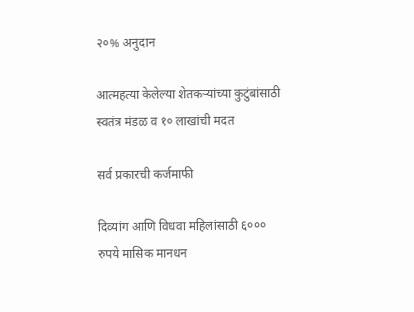२०% अनुदान

आत्महत्या केलेल्या शेतकऱ्यांच्या कुटुंबांसाठी स्वतंत्र मंडळ व १० लाखांची मदत

सर्व प्रकारची कर्जमाफी

दिव्यांग आणि विधवा महिलांसाठी ६००० रुपये मासिक मानधन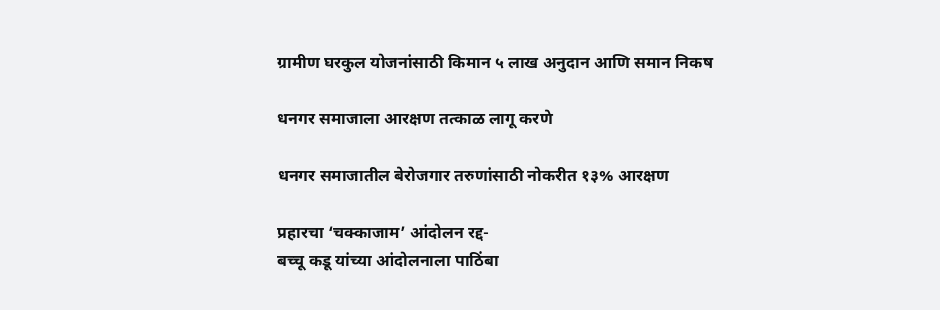ग्रामीण घरकुल योजनांसाठी किमान ५ लाख अनुदान आणि समान निकष

धनगर समाजाला आरक्षण तत्काळ लागू करणे

धनगर समाजातील बेरोजगार तरुणांसाठी नोकरीत १३% आरक्षण

प्रहारचा ‘चक्काजाम’ आंदोलन रद्द-
बच्चू कडू यांच्या आंदोलनाला पाठिंबा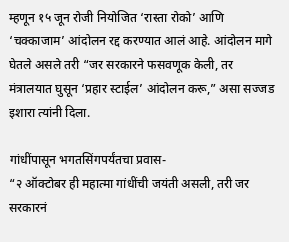म्हणून १५ जून रोजी नियोजित ‘रास्ता रोको’ आणि ‘चक्काजाम’ आंदोलन रद्द करण्यात आलं आहे. आंदोलन मागे घेतले असले तरी “जर सरकारने फसवणूक केली, तर मंत्रालयात घुसून ‘प्रहार स्टाईल’ आंदोलन करू,” असा सज्जड इशारा त्यांनी दिला.

गांधींपासून भगतसिंगपर्यंतचा प्रवास-
“२ ऑक्टोबर ही महात्मा गांधींची जयंती असली, तरी जर सरकारनं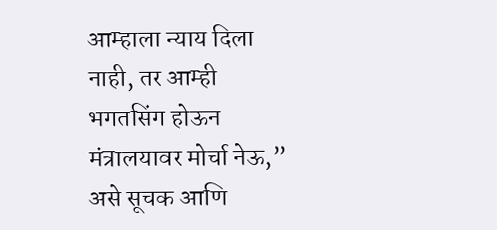आम्हाला न्याय दिला नाही, तर आम्ही भगतसिंग होऊन मंत्रालयावर मोर्चा नेऊ,” असे सूचक आणि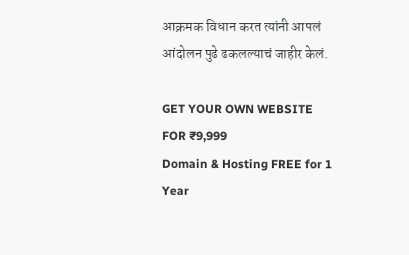आक्रमक विधान करत त्यांनी आपलं आंदोलन पुढे ढकलल्याचं जाहीर केलं.

GET YOUR OWN WEBSITE
FOR ₹9,999
Domain & Hosting FREE for 1 Year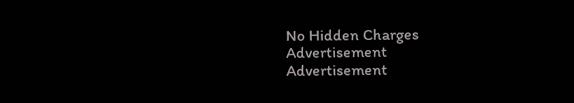No Hidden Charges
Advertisement
Advertisement